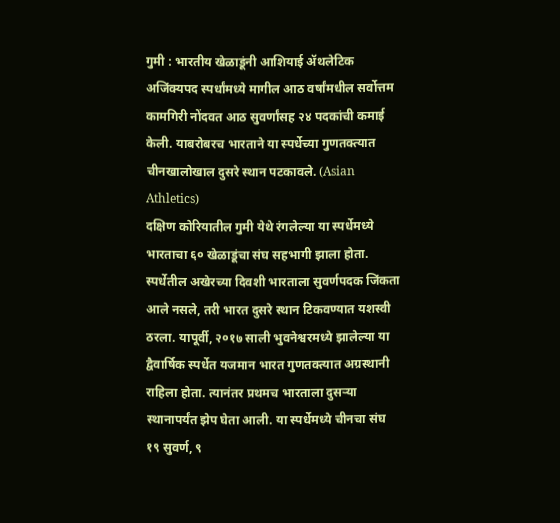गुमी : भारतीय खेळाडूंनी आशियाई ॲथलेटिक अजिंक्यपद स्पर्धांमध्ये मागील आठ वर्षांमधील सर्वोत्तम कामगिरी नोंदवत आठ सुवर्णांसह २४ पदकांची कमाई केली. याबरोबरच भारताने या स्पर्धेच्या गुणतक्त्यात चीनखालोखाल दुसरे स्थान पटकावले. (Asian Athletics)
दक्षिण कोरियातील गुमी येथे रंगलेल्या या स्पर्धेमध्ये भारताचा ६० खेळाडूंचा संघ सहभागी झाला होता. स्पर्धेतील अखेरच्या दिवशी भारताला सुवर्णपदक जिंकता आले नसले, तरी भारत दुसरे स्थान टिकवण्यात यशस्वी ठरला. यापूर्वी, २०१७ साली भुवनेश्वरमध्ये झालेल्या या द्वैवार्षिक स्पर्धेत यजमान भारत गुणतक्त्यात अग्रस्थानी राहिला होता. त्यानंतर प्रथमच भारताला दुसऱ्या स्थानापर्यंत झेप घेता आली. या स्पर्धेमध्ये चीनचा संघ १९ सुवर्ण, ९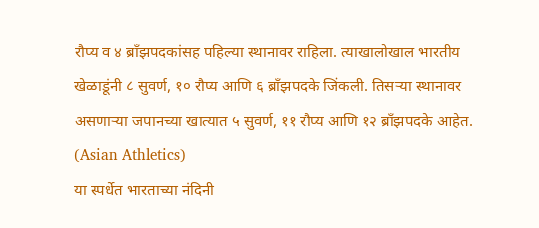रौप्य व ४ ब्राँझपदकांसह पहिल्या स्थानावर राहिला. त्याखालोखाल भारतीय खेळाडूंनी ८ सुवर्ण, १० रौप्य आणि ६ ब्राँझपदके जिंकली. तिसऱ्या स्थानावर असणाऱ्या जपानच्या खात्यात ५ सुवर्ण, ११ रौप्य आणि १२ ब्राँझपदके आहेत. (Asian Athletics)
या स्पर्धेत भारताच्या नंदिनी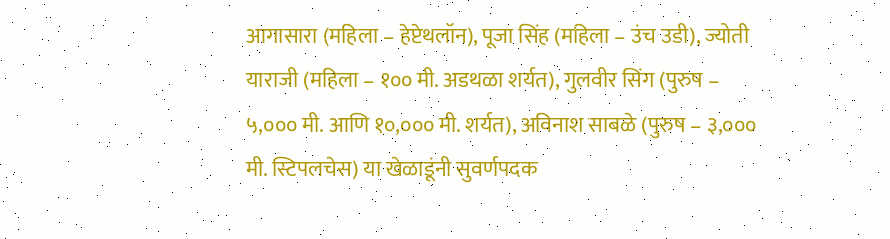आगासारा (महिला – हेप्टेथलॉन), पूजा सिंह (महिला – उंच उडी), ज्योती याराजी (महिला – १०० मी. अडथळा शर्यत), गुलवीर सिंग (पुरुष – ५,००० मी. आणि १०,००० मी. शर्यत), अविनाश साबळे (पुरुष – ३,००० मी. स्टिपलचेस) या खेळाडूंनी सुवर्णपदक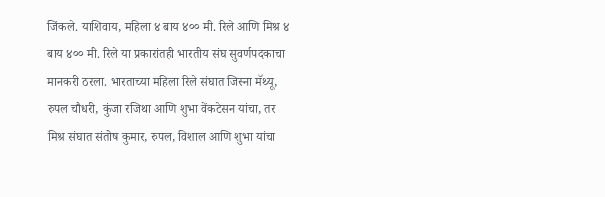जिंकले. याशिवाय, महिला ४ बाय ४०० मी. रिले आणि मिश्र ४ बाय ४०० मी. रिले या प्रकारांतही भारतीय संघ सुवर्णपदकाचा मानकरी ठरला. भारताच्या महिला रिले संघात जिस्ना मॅथ्यू, रुपल चौधरी, कुंजा रजिथा आणि शुभा वेंकटेसन यांचा, तर मिश्र संघात संतोष कुमार, रुपल, विशाल आणि शुभा यांचा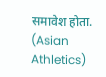समावेश होता. (Asian Athletics)